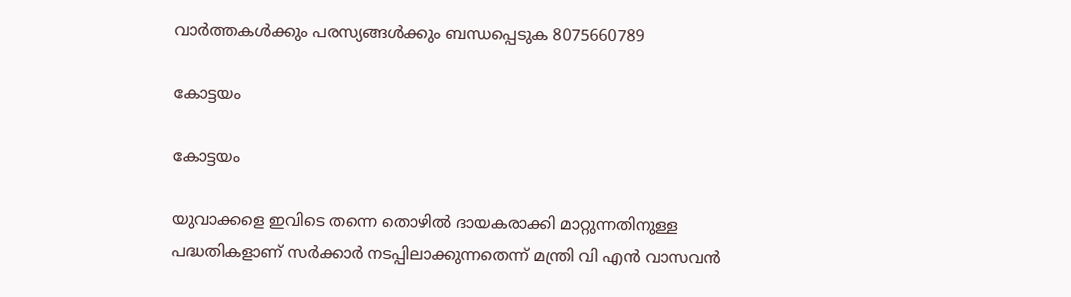വാർത്തകൾക്കും പരസ്യങ്ങൾക്കും ബന്ധപ്പെടുക 8075660789

കോട്ടയം

കോട്ടയം

യുവാക്കളെ ഇവിടെ തന്നെ തൊഴിൽ ദായകരാക്കി മാറ്റുന്നതിനുള്ള പദ്ധതികളാണ് സർക്കാർ നടപ്പിലാക്കുന്നതെന്ന് മന്ത്രി വി എൻ വാസവൻ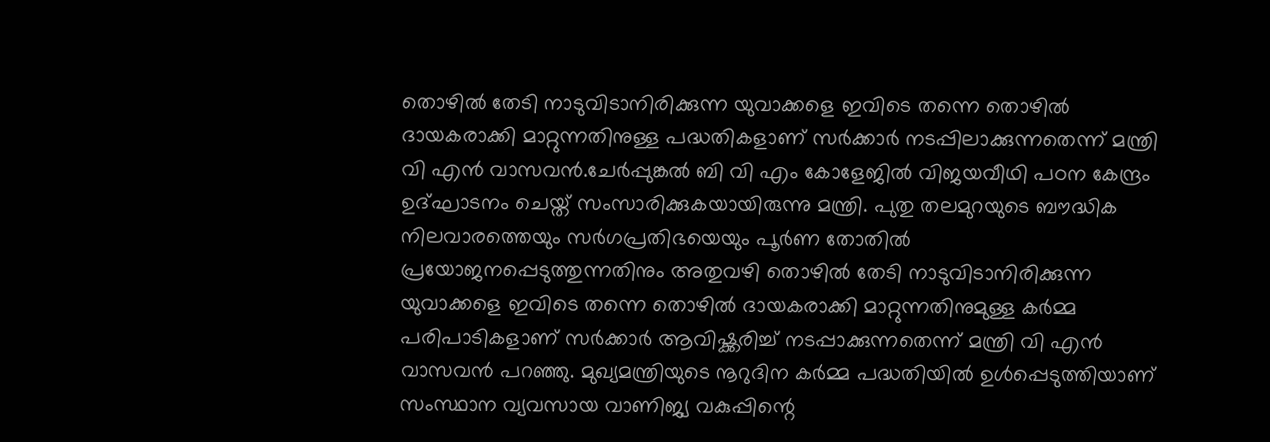തൊഴിൽ തേടി നാടുവിടാനിരിക്കുന്ന യുവാക്കളെ ഇവിടെ തന്നെ തൊഴിൽ ദായകരാക്കി മാറ്റുന്നതിനുള്ള പദ്ധതികളാണ് സർക്കാർ നടപ്പിലാക്കുന്നതെന്ന് മന്ത്രി വി എൻ വാസവൻ.ചേർപ്പുങ്കൽ ബി വി എം കോളേജിൽ വിജയവീഥി പഠന കേന്ദ്രം ഉദ്ഘാടനം ചെയ്ത് സംസാരിക്കുകയായിരുന്നു മന്ത്രി. പുതു തലമുറയുടെ ബൗദ്ധിക നിലവാരത്തെയും സർഗപ്രതിഭയെയും പൂർണ തോതിൽ പ്രയോജനപ്പെടുത്തുന്നതിനും അതുവഴി തൊഴിൽ തേടി നാടുവിടാനിരിക്കുന്ന യുവാക്കളെ ഇവിടെ തന്നെ തൊഴിൽ ദായകരാക്കി മാറ്റുന്നതിനുമുള്ള കർമ്മ പരിപാടികളാണ് സർക്കാർ ആവിഷ്ക്കരിച്ച് നടപ്പാക്കുന്നതെന്ന് മന്ത്രി വി എൻ വാസവൻ പറഞ്ഞു. മുഖ്യമന്ത്രിയുടെ നൂറുദിന കർമ്മ പദ്ധതിയിൽ ഉൾപ്പെടുത്തിയാണ് സംസ്ഥാന വ്യവസായ വാണിജ്യ വകുപ്പിന്റെ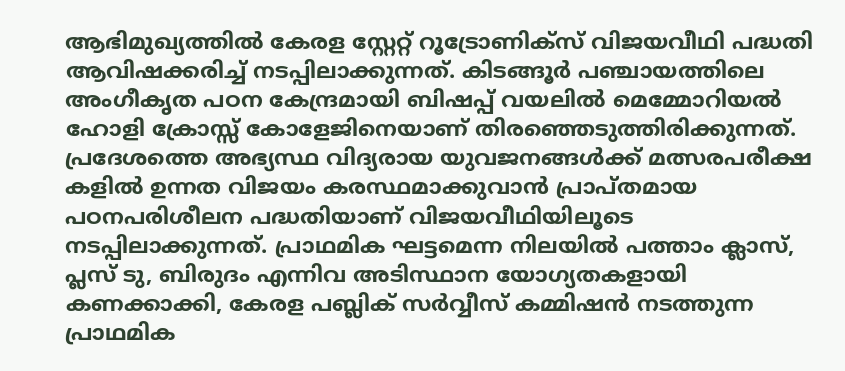ആഭിമുഖ്യത്തിൽ കേരള സ്റ്റേറ്റ് റൂട്രോണിക്സ് വിജയവീഥി പദ്ധതി ആവിഷക്കരിച്ച് നടപ്പിലാക്കുന്നത്. കിടങ്ങൂർ പഞ്ചായത്തിലെ അംഗീകൃത പഠന കേന്ദ്രമായി ബിഷപ്പ് വയലിൽ മെമ്മോറിയൽ ഹോളി ക്രോസ്സ് കോളേജിനെയാണ് തിരഞ്ഞെടുത്തിരിക്കുന്നത്. പ്രദേശത്തെ അഭ്യസ്ഥ വിദ്യരായ യുവജനങ്ങൾക്ക് മത്സരപരീക്ഷ കളിൽ ഉന്നത വിജയം കരസ്ഥമാക്കുവാൻ പ്രാപ്തമായ പഠനപരിശീലന പദ്ധതിയാണ് വിജയവീഥിയിലൂടെ നടപ്പിലാക്കുന്നത്. പ്രാഥമിക ഘട്ടമെന്ന നിലയിൽ പത്താം ക്ലാസ്, പ്ലസ് ടു, ബിരുദം എന്നിവ അടിസ്ഥാന യോഗ്യതകളായി കണക്കാക്കി, കേരള പബ്ലിക് സർവ്വീസ് കമ്മിഷൻ നടത്തുന്ന പ്രാഥമിക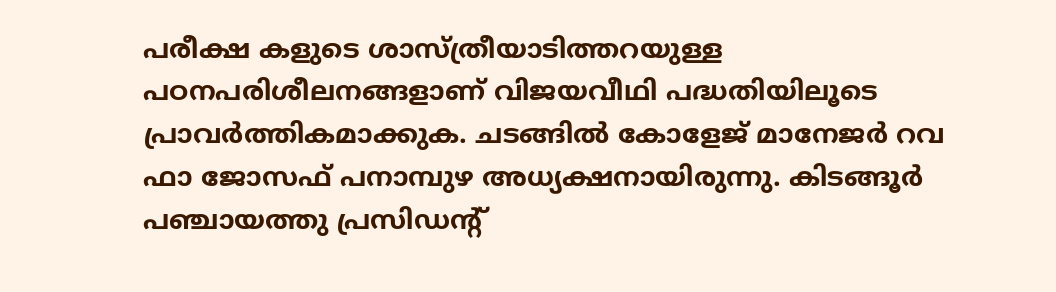പരീക്ഷ കളുടെ ശാസ്ത്രീയാടിത്തറയുള്ള പഠനപരിശീലനങ്ങളാണ് വിജയവീഥി പദ്ധതിയിലൂടെ പ്രാവർത്തികമാക്കുക. ചടങ്ങിൽ കോളേജ് മാനേജർ റവ ഫാ ജോസഫ് പനാമ്പുഴ അധ്യക്ഷനായിരുന്നു. കിടങ്ങൂർ പഞ്ചായത്തു പ്രസിഡന്റ്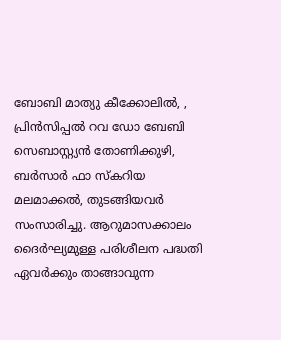ബോബി മാത്യു കീക്കോലിൽ, , പ്രിൻസിപ്പൽ റവ ഡോ ബേബി സെബാസ്റ്റ്യൻ തോണിക്കുഴി, ബർസാർ ഫാ സ്കറിയ മലമാക്കൽ, തുടങ്ങിയവർ സംസാരിച്ചു. ആറുമാസക്കാലം ദൈർഘ്യമുള്ള പരിശീലന പദ്ധതി ഏവർക്കും താങ്ങാവുന്ന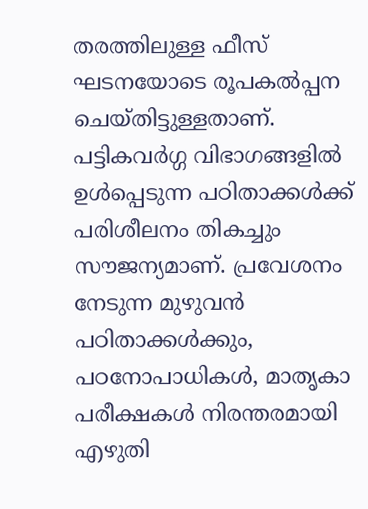തരത്തിലുള്ള ഫീസ് ഘടനയോടെ രൂപകൽപ്പന ചെയ്തിട്ടുള്ളതാണ്. പട്ടികവർഗ്ഗ വിഭാഗങ്ങളിൽ ഉൾപ്പെടുന്ന പഠിതാക്കൾക്ക് പരിശീലനം തികച്ചും സൗജന്യമാണ്. പ്രവേശനം നേടുന്ന മുഴുവൻ പഠിതാക്കൾക്കും, പഠനോപാധികൾ, മാതൃകാ പരീക്ഷകൾ നിരന്തരമായി എഴുതി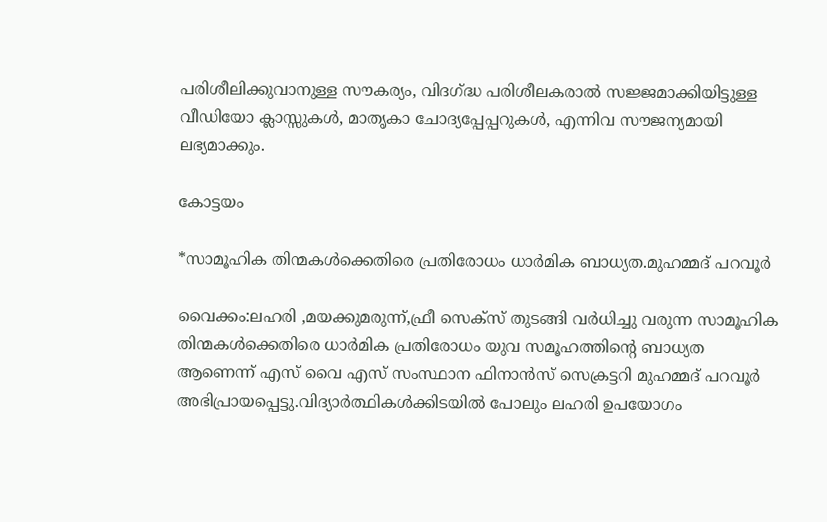പരിശീലിക്കുവാനുള്ള സൗകര്യം, വിദഗ്ദ്ധ പരിശീലകരാൽ സജ്ജമാക്കിയിട്ടുള്ള വീഡിയോ ക്ലാസ്സുകൾ, മാതൃകാ ചോദ്യപ്പേപ്പറുകൾ, എന്നിവ സൗജന്യമായി ലഭ്യമാക്കും.

കോട്ടയം

*സാമൂഹിക തിന്മകൾക്കെതിരെ പ്രതിരോധം ധാർമിക ബാധ്യത.മുഹമ്മദ്‌ പറവൂർ

വൈക്കം:ലഹരി ,മയക്കുമരുന്ന്,ഫ്രീ സെക്സ് തുടങ്ങി വർധിച്ചു വരുന്ന സാമൂഹിക തിന്മകൾക്കെതിരെ ധാർമിക പ്രതിരോധം യുവ സമൂഹത്തിന്റെ ബാധ്യത ആണെന്ന് എസ് വൈ എസ് സംസ്ഥാന ഫിനാൻസ് സെക്രട്ടറി മുഹമ്മദ്‌ പറവൂർ അഭിപ്രായപ്പെട്ടു.വിദ്യാർത്ഥികൾക്കിടയിൽ പോലും ലഹരി ഉപയോഗം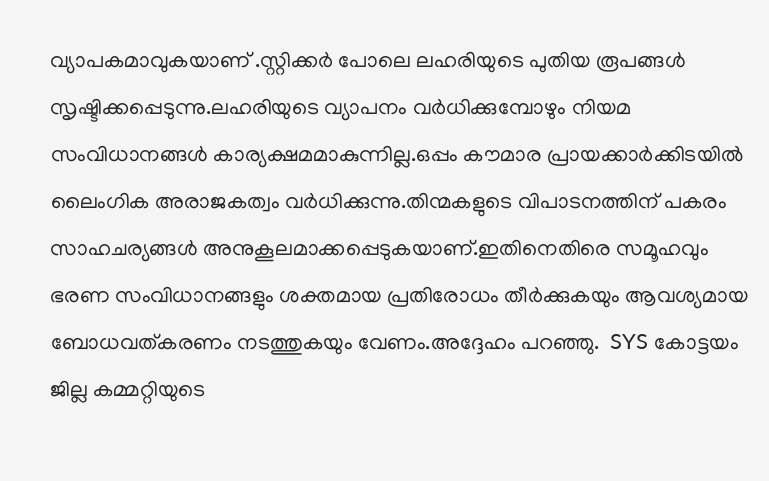വ്യാപകമാവുകയാണ് .സ്റ്റിക്കർ പോലെ ലഹരിയുടെ പുതിയ രൂപങ്ങൾ സൃഷ്ടിക്കപ്പെടുന്നു.ലഹരിയുടെ വ്യാപനം വർധിക്കുമ്പോഴും നിയമ സംവിധാനങ്ങൾ കാര്യക്ഷമമാകുന്നില്ല.ഒപ്പം കൗമാര പ്രായക്കാർക്കിടയിൽ ലൈംഗിക അരാജകത്വം വർധിക്കുന്നു.തിന്മകളുടെ വിപാടനത്തിന് പകരം സാഹചര്യങ്ങൾ അനുകൂലമാക്കപ്പെടുകയാണ്.ഇതിനെതിരെ സമൂഹവും ഭരണ സംവിധാനങ്ങളും ശക്തമായ പ്രതിരോധം തീർക്കുകയും ആവശ്യമായ ബോധവത്കരണം നടത്തുകയും വേണം.അദ്ദേഹം പറഞ്ഞു.  SYS കോട്ടയം  ജില്ല കമ്മറ്റിയുടെ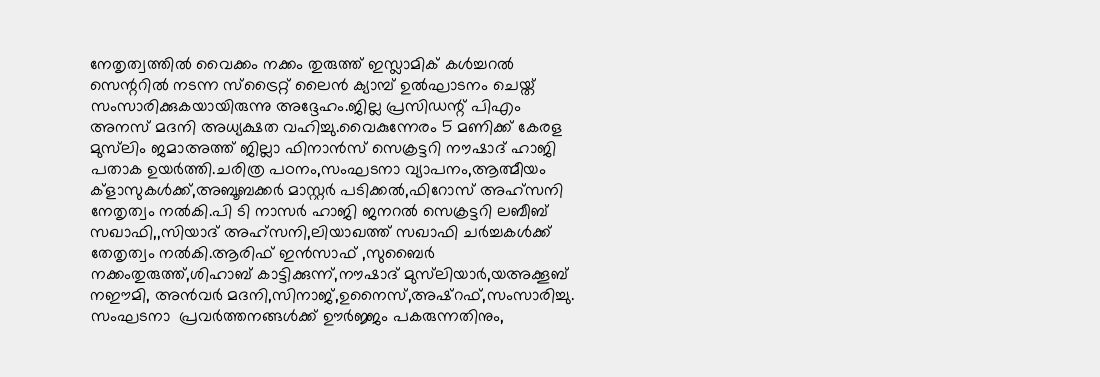നേതൃത്വത്തിൽ വൈക്കം നക്കം തുരുത്ത് ഇസ്ലാമിക് കൾച്ചറൽ സെന്ററിൽ നടന്ന സ്ട്രൈറ്റ് ലൈൻ ക്യാമ്പ് ഉൽഘാടനം ചെയ്ത് സംസാരിക്കുകയായിരുന്നു അദ്ദേഹം.ജില്ല പ്രസിഡന്റ് പിഎം അനസ് മദനി അധ്യക്ഷത വഹിച്ചു.വൈകുന്നേരം 5 മണിക്ക് കേരള മുസ്‌ലിം ജമാഅത്ത് ജില്ലാ ഫിനാൻസ് സെക്രട്ടറി നൗഷാദ് ഹാജി പതാക ഉയർത്തി.ചരിത്ര പഠനം,സംഘടനാ വ്യാപനം,ആത്മീയം ക്‌ളാസുകൾക്ക്,അബൂബക്കർ മാസ്റ്റർ പടിക്കൽ,ഫിറോസ് അഹ്‌സനി നേതൃത്വം നൽകി.പി ടി നാസർ ഹാജി ജനറൽ സെക്രട്ടറി ലബീബ് സഖാഫി,,സിയാദ് അഹ്‌സനി,ലിയാഖത്ത് സഖാഫി ചർച്ചകൾക്ക് തേതൃത്വം നൽകി.ആരിഫ് ഇൻസാഫ് ,സുബൈർ നക്കംതുരുത്ത്,ശിഹാബ് കാട്ടിക്കുന്ന്,നൗഷാദ് മുസ്‌ലിയാർ,യഅക്കൂബ് നഈമി, അൻവർ മദനി,സിനാജ്,ഉനൈസ്,അഷ്‌റഫ്,സംസാരിച്ചു. സംഘടനാ  പ്രവർത്തനങ്ങൾക്ക് ഊർജ്ജം പകരുന്നതിനും,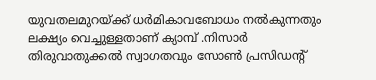യുവതലമുറയ്ക്ക് ധർമികാവബോധം നൽകുന്നതും ലക്ഷ്യം വെച്ചുള്ളതാണ് ക്യാമ്പ് .നിസാർ തിരുവാതുക്കൽ സ്വാഗതവും സോൺ പ്രസിഡന്റ്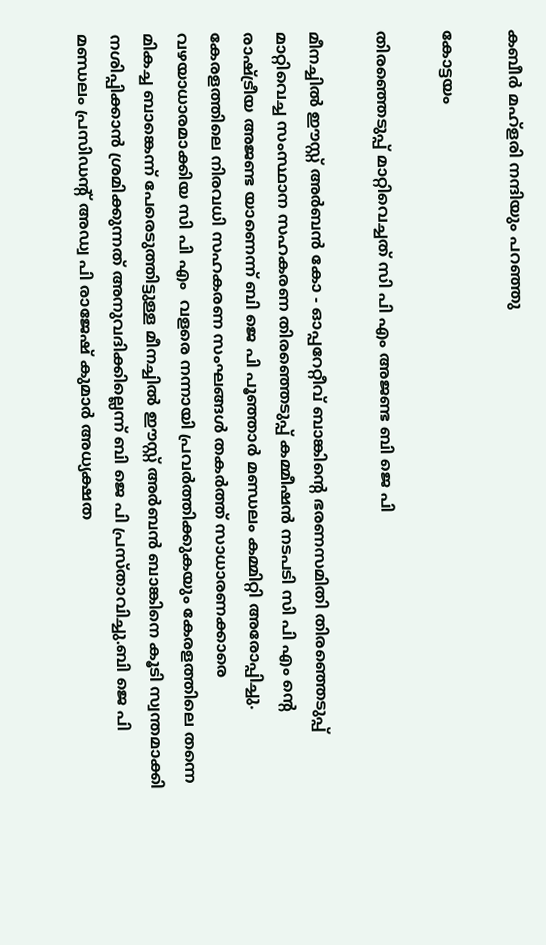കബീർ മഹ്‌ളരി നന്ദിയും പറഞ്ഞു

കോട്ടയം

തിരഞ്ഞെടുപ്പ് മാറ്റിവെച്ചത് സി പി എം അജണ്ട ബി ജെ പി

മീനച്ചിൽ ഈസ്റ്റ്‌ അർബൻ കോ - ഓപ്പറേറ്റീവ് ബാങ്കിന്റെ ഭരണസമിതി തിരഞ്ഞെടുപ്പ് മാറ്റിവെച്ച സംസ്ഥാന സഹകരണ തിരഞ്ഞെടുപ്പ് കമ്മീഷൻ നടപടി സി പി എം ന്റെ രാഷ്ട്രീയ അജണ്ട യാണെന്ന് ബി ജെ പി പൂഞ്ഞാർ മണ്ഡലം കമ്മിറ്റി അരോപ്പിച്ചു. കേരളത്തിലെ നിരവധി സഹകരണ സംഘങ്ങൾ തകർത്ത് സാധാരണക്കാരെ വഴയാധാരമാക്കിയ സി പി എം  വളരെ നന്നായി പ്രവർത്തിക്കുകയും കേരളത്തിലെ തന്നെ മികച്ച ബാങ്കെന്ന് പേരെടുത്തിട്ടുള്ള മീനച്ചിൽ ഈസ്റ്റ്‌ അർബൻ ബാങ്കിനെ കൂടി സ്വന്തമാക്കി നശിപ്പിക്കാൻ ശ്രമിക്കുന്നത് അനുവദിക്കില്ലെന്ന് ബി ജെ പി പ്രസ്താവിച്ചു.ബി ജെ പി മണ്ഡലം പ്രസിഡന്റ്‌ അഡ്വ പി രാജേഷ് കുമാർ അധ്യക്ഷത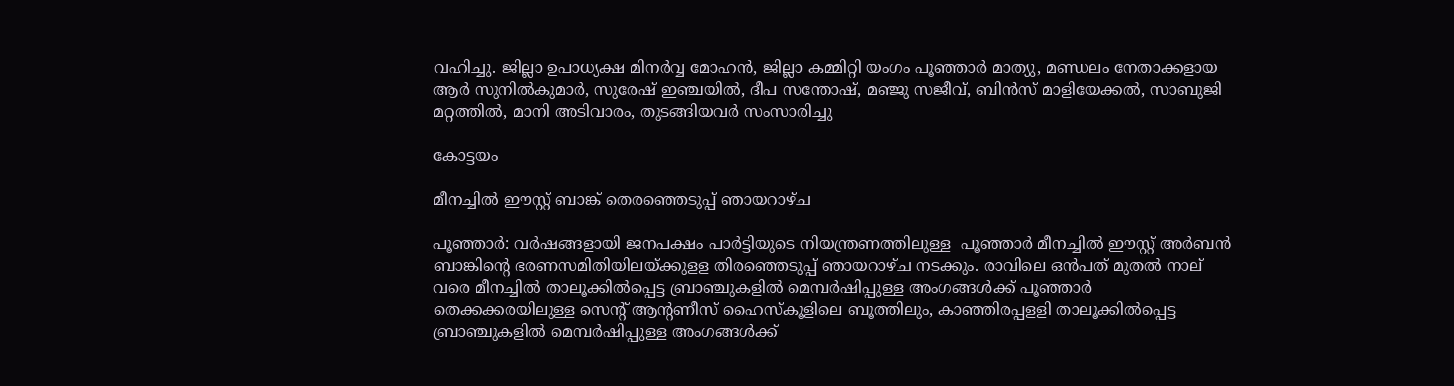വഹിച്ചു. ജില്ലാ ഉപാധ്യക്ഷ മിനർവ്വ മോഹൻ, ജില്ലാ കമ്മിറ്റി യംഗം പൂഞ്ഞാർ മാത്യു, മണ്ഡലം നേതാക്കളായ ആർ സുനിൽകുമാർ, സുരേഷ് ഇഞ്ചയിൽ, ദീപ സന്തോഷ്‌, മഞ്ജു സജീവ്, ബിൻസ് മാളിയേക്കൽ, സാബുജി മറ്റത്തിൽ, മാനി അടിവാരം, തുടങ്ങിയവർ സംസാരിച്ചു

കോട്ടയം

മീനച്ചിൽ ഈസ്റ്റ് ബാങ്ക് തെരഞ്ഞെടുപ്പ് ഞായറാഴ്ച

പൂഞ്ഞാർ: വർഷങ്ങളായി ജനപക്ഷം പാർട്ടിയുടെ നിയന്ത്രണത്തിലുള്ള  പൂഞ്ഞാർ മീനച്ചിൽ ഈസ്റ്റ് അർബൻ ബാങ്കിന്റെ ഭരണസമിതിയിലയ്ക്കുളള തിരഞ്ഞെടുപ്പ് ഞായറാഴ്ച നടക്കും. രാവിലെ ഒൻപത് മുതൽ നാല് വരെ മീനച്ചിൽ താലൂക്കിൽപ്പെട്ട ബ്രാഞ്ചുകളിൽ മെമ്പർഷിപ്പുള്ള അംഗങ്ങൾക്ക് പൂഞ്ഞാർ തെക്കക്കരയിലുള്ള സെന്റ് ആന്റണീസ് ഹൈസ്കൂളിലെ ബൂത്തിലും, കാഞ്ഞിരപ്പളളി താലൂക്കിൽപ്പെട്ട ബ്രാഞ്ചുകളിൽ മെമ്പർഷിപ്പുള്ള അംഗങ്ങൾക്ക്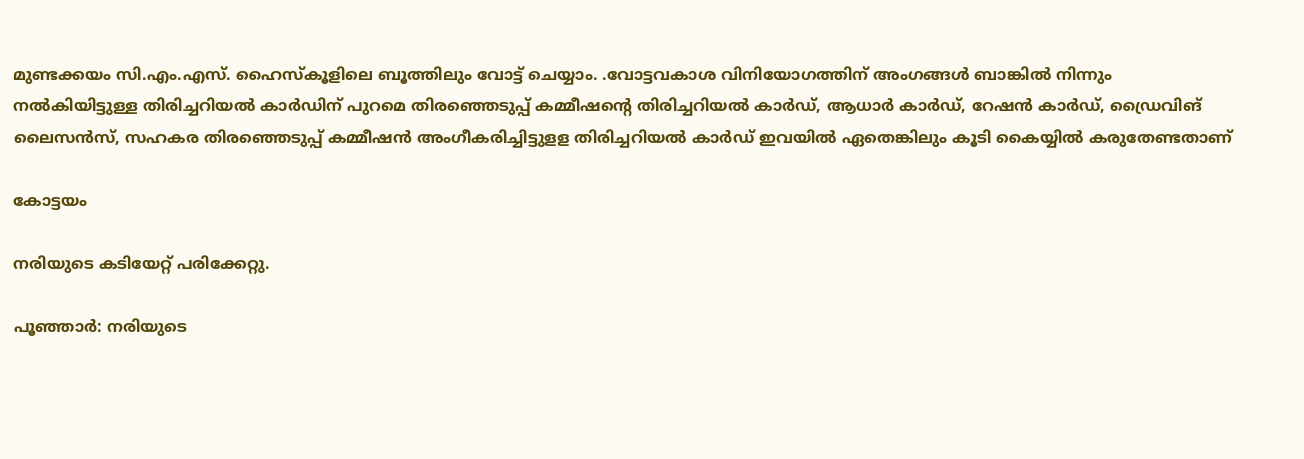മുണ്ടക്കയം സി.എം.എസ്. ഹൈസ്കൂളിലെ ബൂത്തിലും വോട്ട് ചെയ്യാം. .വോട്ടവകാശ വിനിയോഗത്തിന് അംഗങ്ങൾ ബാങ്കിൽ നിന്നും നൽകിയിട്ടുള്ള തിരിച്ചറിയൽ കാർഡിന് പുറമെ തിരഞ്ഞെടുപ്പ് കമ്മീഷന്റെ തിരിച്ചറിയൽ കാർഡ്, ആധാർ കാർഡ്, റേഷൻ കാർഡ്, ഡ്രൈവിങ് ലൈസൻസ്, സഹകര തിരഞ്ഞെടുപ്പ് കമ്മീഷൻ അംഗീകരിച്ചിട്ടുളള തിരിച്ചറിയൽ കാർഡ് ഇവയിൽ ഏതെങ്കിലും കൂടി കൈയ്യിൽ കരുതേണ്ടതാണ്

കോട്ടയം

നരിയുടെ കടിയേറ്റ് പരിക്കേറ്റു.

പൂഞ്ഞാർ: നരിയുടെ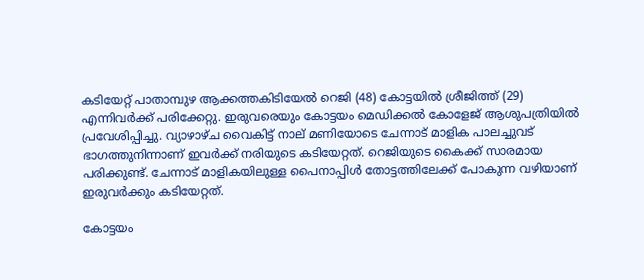കടിയേറ്റ് പാതാമ്പുഴ ആക്കത്തകിടിയേൽ റെജി (48) കോട്ടയിൽ ശ്രീജിത്ത് (29) എന്നിവർക്ക് പരിക്കേറ്റു. ഇരുവരെയും കോട്ടയം മെഡിക്കൽ കോളേജ് ആശുപത്രിയിൽ പ്രവേശിപ്പിച്ചു. വ്യാഴാഴ്ച വൈകിട്ട് നാല് മണിയോടെ ചേന്നാട് മാളിക പാലച്ചുവട് ഭാഗത്തുനിന്നാണ് ഇവർക്ക് നരിയുടെ കടിയേറ്റത്. റെജിയുടെ കൈക്ക് സാരമായ പരിക്കുണ്ട്. ചേന്നാട് മാളികയിലുള്ള പൈനാപ്പിൾ തോട്ടത്തിലേക്ക് പോകുന്ന വഴിയാണ് ഇരുവർക്കും കടിയേറ്റത്.

കോട്ടയം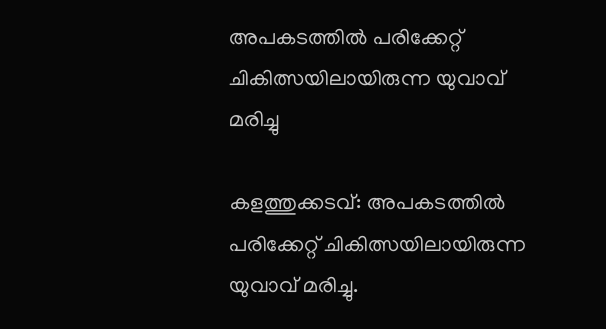അപകടത്തിൽ പരിക്കേറ്റ് ചികിത്സയിലായിരുന്ന യുവാവ് മരിച്ചു

കളത്തുക്കടവ്: അപകടത്തിൽ പരിക്കേറ്റ് ചികിത്സയിലായിരുന്ന യുവാവ് മരിച്ചു.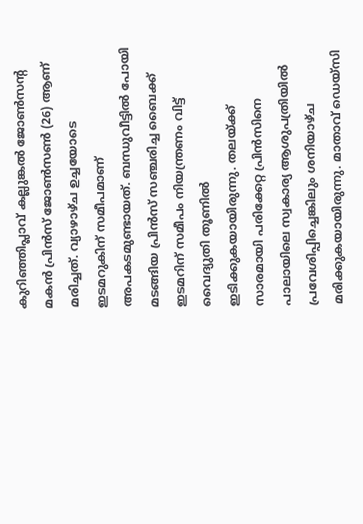കുറിഞ്ഞിപ്ലാവ് കല്ലുങ്കൽ ജോൺസന്റ മകൻ പ്രിൻസ് ജോൺസൺ (26) ആണ് മരിച്ചത്. വ്യാഴാഴ്ച ഉച്ചയോടെ ഇടമറുകിന് സമീപമാണ് അപകടമുണ്ടായത്. ബന്ധുവീട്ടിൽ പോയി മടങ്ങിയ പ്രിൻസ് സഞ്ചരിച്ച ബൈക്ക് ഇടമറിന് സമീപം നിയന്ത്രണം വിട്ട് വൈദ്യുതി തൂണിൽ  ഇടിക്കുകയായിരുന്നു. തലയ്ക്ക് സാരമായി പരിക്കേറ്റ പ്രിൻസിനെ പാലായിലെ സ്വകാര്യ ആശുപത്രിയിൽ പ്രവേശിപ്പിച്ചെങ്കിലും ശനിയാഴ്ച മരിക്കുകയായിരുന്നു. മാതാവ് ഡെയ്‌സി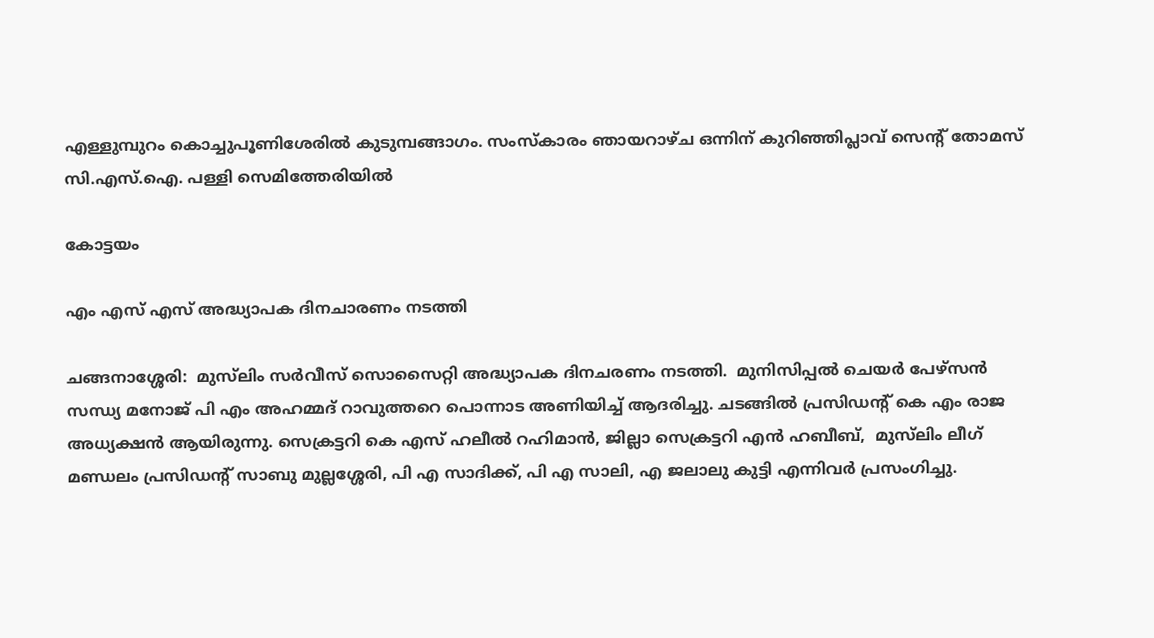എള്ളുമ്പുറം കൊച്ചുപൂണിശേരിൽ കുടുമ്പങ്ങാഗം. സംസ്‌കാരം ഞായറാഴ്ച ഒന്നിന് കുറിഞ്ഞിപ്ലാവ് സെന്റ് തോമസ് സി.എസ്.ഐ. പള്ളി സെമിത്തേരിയിൽ

കോട്ടയം

എം എസ് എസ് അദ്ധ്യാപക ദിനചാരണം നടത്തി

ചങ്ങനാശ്ശേരി:  മുസ്‌ലിം സർവീസ് സൊസൈറ്റി അദ്ധ്യാപക ദിനചരണം നടത്തി.  മുനിസിപ്പൽ ചെയർ പേഴ്സൻ സന്ധ്യ മനോജ്‌ പി എം അഹമ്മദ് റാവുത്തറെ പൊന്നാട അണിയിച്ച് ആദരിച്ചു. ചടങ്ങിൽ പ്രസിഡന്റ് കെ എം രാജ അധ്യക്ഷൻ ആയിരുന്നു. സെക്രട്ടറി കെ എസ് ഹലീൽ റഹിമാൻ, ജില്ലാ സെക്രട്ടറി എൻ ഹബീബ്,  മുസ്‌ലിം ലീഗ് മണ്ഡലം പ്രസിഡന്റ് സാബു മുല്ലശ്ശേരി, പി എ സാദിക്ക്, പി എ സാലി, എ ജലാലു കുട്ടി എന്നിവർ പ്രസംഗിച്ചു.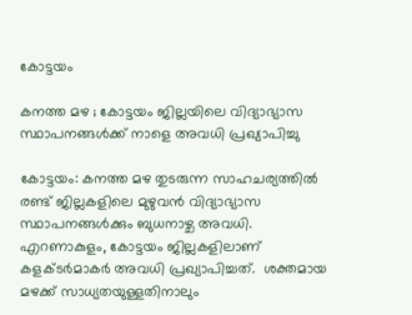കോട്ടയം

കനത്ത മഴ ; കോട്ടയം ജില്ലയിലെ വിദ്യാഭ്യാസ സ്ഥാപനങ്ങള്‍ക്ക് നാളെ അവധി പ്രഖ്യാപിച്ചു

കോട്ടയം: കനത്ത മഴ തുടരുന്ന സാഹചര്യത്തില്‍ രണ്ട് ജില്ലകളിലെ മുഴുവന്‍ വിദ്യാഭ്യാസ സ്ഥാപനങ്ങള്‍ക്കും ബുധനാഴ്ച അവധി. എറണാകുളം, കോട്ടയം ജില്ലകളിലാണ് കളക്ടര്‍മാകര്‍ അവധി പ്രഖ്യാപിച്ചത്.  ശക്തമായ മഴക്ക് സാധ്യതയുള്ളതിനാലും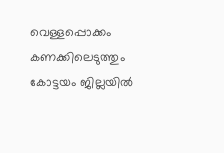വെള്ളപ്പൊക്കം കണക്കിലെടുത്തും കോട്ടയം ജില്ലയിൽ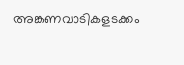അങ്കണവാടികളടക്കം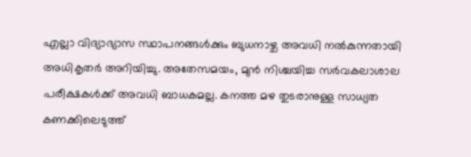എല്ലാ വിദ്യാഭ്യാസ സ്ഥാപനങ്ങൾക്കും ബുധനാഴ്ച അവധി നല്‍കുന്നതായി അധികൃതര്‍ അറിയിച്ചു. അതേസമയം, മുൻ നിശ്ചയിച്ച സർവകലാശാല പരീക്ഷകൾക്ക് അവധി ബാധകമല്ല. കനത്ത മഴ തുടരാനുള്ള സാധ്യത കണക്കിലെടുത്ത്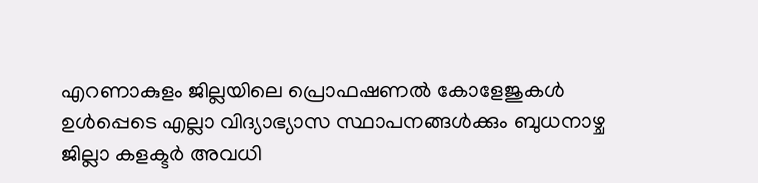എറണാകുളം ജില്ലയിലെ പ്രൊഫഷണൽ കോളേജുകൾ ഉൾപ്പെടെ എല്ലാ വിദ്യാഭ്യാസ സ്ഥാപനങ്ങൾക്കും ബുധനാഴ്ച  ജില്ലാ കളക്ടര്‍ അവധി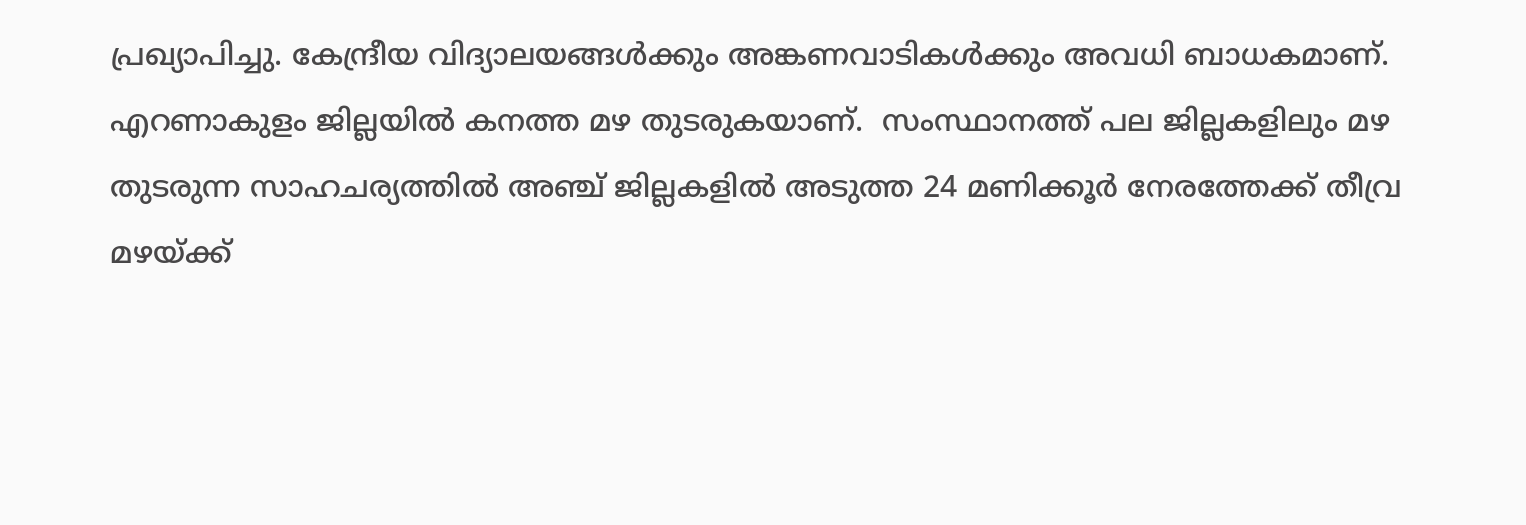പ്രഖ്യാപിച്ചു. കേന്ദ്രീയ വിദ്യാലയങ്ങൾക്കും അങ്കണവാടികൾക്കും അവധി ബാധകമാണ്. എറണാകുളം ജില്ലയില്‍ കനത്ത മഴ തുടരുകയാണ്.  സംസ്ഥാനത്ത് പല ജില്ലകളിലും മഴ തുടരുന്ന സാഹചര്യത്തില്‍ അഞ്ച് ജില്ലകളിൽ അടുത്ത 24 മണിക്കൂർ നേരത്തേക്ക് തീവ്ര മഴയ്ക്ക്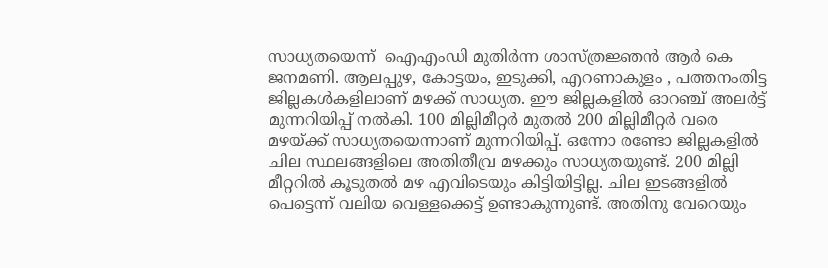സാധ്യതയെന്ന്  ഐഎംഡി മുതിർന്ന ശാസ്ത്രജ്ഞൻ ആര്‍ കെ ജനമണി. ആലപ്പുഴ, കോട്ടയം, ഇടുക്കി, എറണാകുളം , പത്തനംതിട്ട ജില്ലകൾകളിലാണ് മഴക്ക് സാധ്യത. ഈ ജില്ലകളില്‍ ഓറഞ്ച് അലർട്ട് മുന്നറിയിപ്പ് നല്‍കി. 100 മില്ലിമീറ്റർ മുതൽ 200 മില്ലിമീറ്റർ വരെ മഴയ്ക്ക് സാധ്യതയെന്നാണ് മുന്നറിയിപ്പ്. ഒന്നോ രണ്ടോ ജില്ലകളിൽ ചില സ്ഥലങ്ങളിലെ അതിതീവ്ര മഴക്കും സാധ്യതയുണ്ട്. 200 മില്ലി മീറ്ററിൽ കൂടുതൽ മഴ എവിടെയും കിട്ടിയിട്ടില്ല. ചില ഇടങ്ങളിൽ പെട്ടെന്ന് വലിയ വെള്ളക്കെട്ട് ഉണ്ടാകുന്നുണ്ട്. അതിനു വേറെയും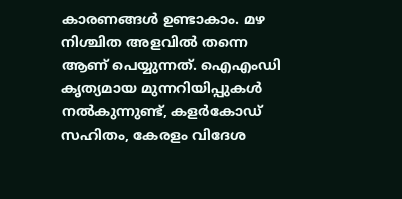കാരണങ്ങൾ ഉണ്ടാകാം. മഴ നിശ്ചിത അളവിൽ തന്നെ ആണ് പെയ്യുന്നത്. ഐഎംഡി കൃത്യമായ മുന്നറിയിപ്പുകൾ നൽകുന്നുണ്ട്, കളർകോഡ് സഹിതം, കേരളം വിദേശ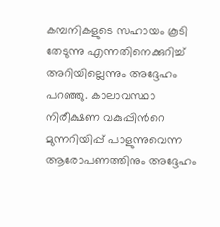കമ്പനികളുടെ സഹായം കൂടി തേടുന്നു എന്നതിനെക്കുറിച്ച് അറിയില്ലെന്നും അദ്ദേഹം പറഞ്ഞു. കാലാവസ്ഥാ നിരീക്ഷണ വകുപ്പിന്‍റെ മുന്നറിയിപ്പ് പാളുന്നുവെന്ന ആരോപണത്തിനും അദ്ദേഹം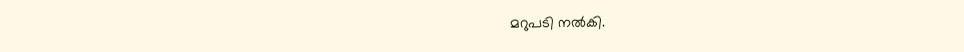മറുപടി നല്‍കി.